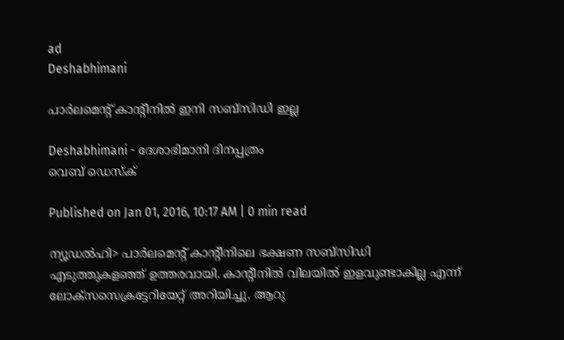ad
Deshabhimani

പാര്‍ലമെന്റ് കാന്റീനില്‍ ഇനി സബ്‌സിഡി ഇല്ല

Deshabhimani - ദേശാഭിമാനി ദിനപ്പത്രം
വെബ് ഡെസ്ക്

Published on Jan 01, 2016, 10:17 AM | 0 min read

ന്യൂഡല്‍ഹി> പാര്‍ലമെന്റ് കാന്റീനിലെ ഭക്ഷണ സബ്‌സിഡി  എടുത്തുകളഞ്ഞ് ഉത്തരവായി. കാന്റീനില്‍ വിലയില്‍ ഇളവുണ്ടാകില്ല എന്ന് ലോക്‌സസെക്രട്ടേറിയേറ്റ് അറിയിച്ചു. ആറു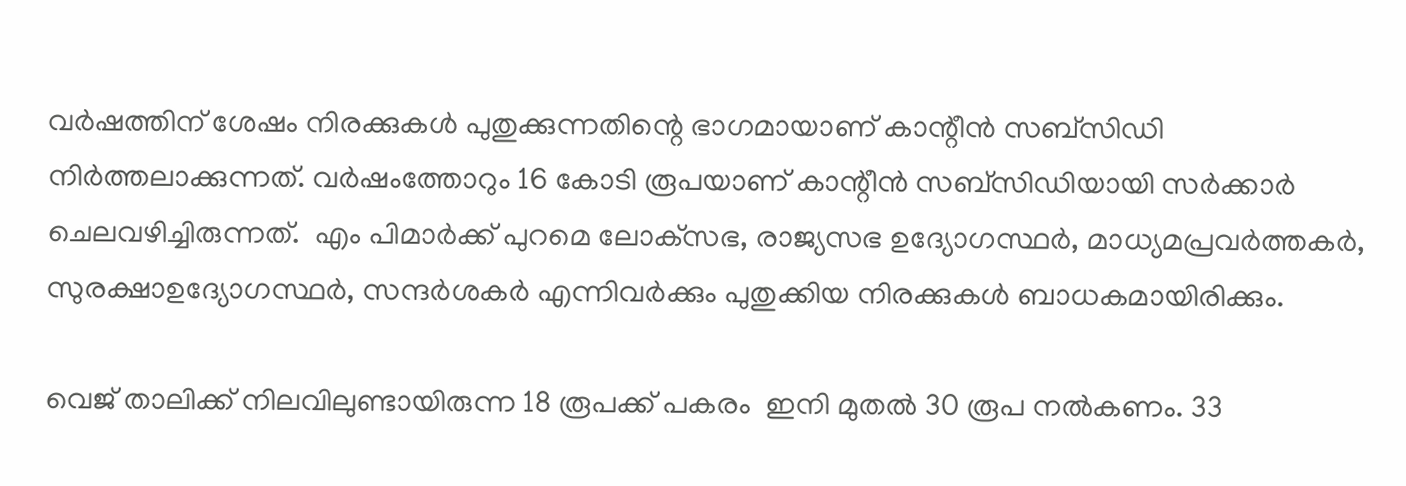വര്‍ഷത്തിന് ശേഷം നിരക്കുകള്‍ പുതുക്കുന്നതിന്റെ ഭാഗമായാണ് കാന്റീന്‍ സബ്‌സിഡി നിര്‍ത്തലാക്കുന്നത്. വര്‍ഷംത്തോറും 16 കോടി രൂപയാണ് കാന്റീന്‍ സബ്‌സിഡിയായി സര്‍ക്കാര്‍ ചെലവഴിച്ചിരുന്നത്.  എം പിമാര്‍ക്ക് പുറമെ ലോക്‌സഭ, രാജ്യസഭ ഉദ്യോഗസ്ഥര്‍, മാധ്യമപ്രവര്‍ത്തകര്‍, സുരക്ഷാഉദ്യോഗസ്ഥര്‍, സന്ദര്‍ശകര്‍ എന്നിവര്‍ക്കും പുതുക്കിയ നിരക്കുകള്‍ ബാധകമായിരിക്കും.

വെജ് താലിക്ക് നിലവിലുണ്ടായിരുന്ന 18 രൂപക്ക് പകരം  ഇനി മുതല്‍ 30 രൂപ നല്‍കണം. 33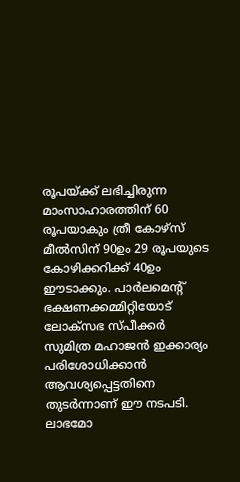രൂപയ്ക്ക് ലഭിച്ചിരുന്ന മാംസാഹാരത്തിന് 60 രൂപയാകും ത്രീ കോഴ്സ് മീല്‍സിന് 90ഉം 29 രൂപയുടെ കോഴിക്കറിക്ക് 40ഉം ഈടാക്കും. പാര്‍ലമെന്റ് ഭക്ഷണക്കമ്മിറ്റിയോട് ലോക്‌സഭ സ്പീക്കര്‍ സുമിത്ര മഹാജന്‍ ഇക്കാര്യം പരിശോധിക്കാന്‍ ആവശ്യപ്പെട്ടതിനെ തുടര്‍ന്നാണ് ഈ നടപടി. ലാഭമോ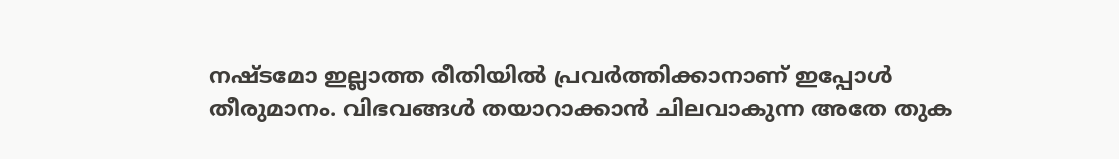നഷ്ടമോ ഇല്ലാത്ത രീതിയില്‍ പ്രവര്‍ത്തിക്കാനാണ് ഇപ്പോള്‍ തീരുമാനം. വിഭവങ്ങള്‍ തയാറാക്കാന്‍ ചിലവാകുന്ന അതേ തുക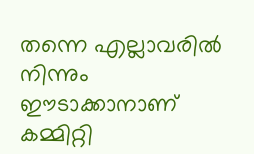തന്നെ എല്ലാവരില്‍ നിന്നും ഈടാക്കാനാണ് കമ്മിറ്റി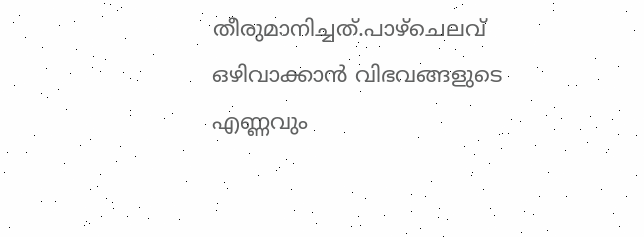തീരുമാനിച്ചത്.പാഴ്‌ചെലവ് ഒഴിവാക്കാന്‍ വിഭവങ്ങളുടെ എണ്ണവും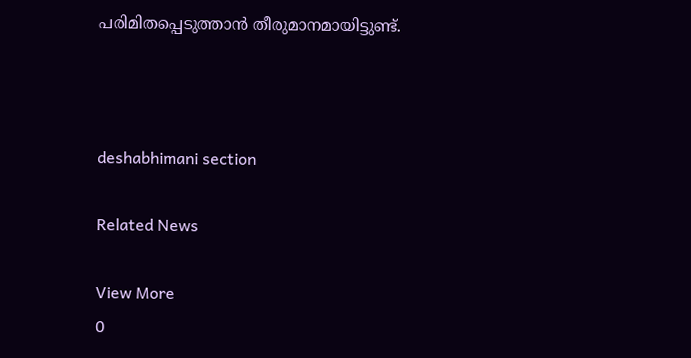പരിമിതപ്പെടുത്താന്‍ തീരുമാനമായിട്ടുണ്ട്.



deshabhimani section

Related News

View More
0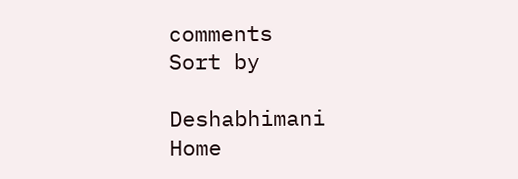comments
Sort by

Deshabhimani
Home